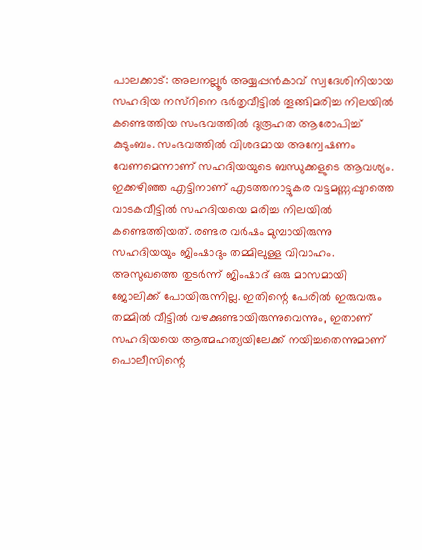പാലക്കാട്: അലനല്ലൂർ അയ്യപ്പൻകാവ് സ്വദേശിനിയായ സഹദിയ നസ്റിനെ ഭർതൃവീട്ടിൽ തൂങ്ങിമരിച്ച നിലയിൽ കണ്ടെത്തിയ സംഭവത്തിൽ ദുരൂഹത ആരോപിച്ച് കുടുംബം. സംഭവത്തിൽ വിശദമായ അന്വേഷണം വേണമെന്നാണ് സഹദിയയുടെ ബന്ധുക്കളുടെ ആവശ്യം.
ഇക്കഴിഞ്ഞ എട്ടിനാണ് എടത്തനാട്ടുകര വട്ടമണ്ണപ്പുറത്തെ വാടകവീട്ടിൽ സഹദിയയെ മരിച്ച നിലയിൽ കണ്ടെത്തിയത്. രണ്ടര വർഷം മുമ്പായിരുന്നു സഹദിയയും ജിംഷാദും തമ്മിലുള്ള വിവാഹം.
അസുഖത്തെ തുടർന്ന് ജിംഷാദ് ഒരു മാസമായി ജോലിക്ക് പോയിരുന്നില്ല. ഇതിന്റെ പേരിൽ ഇരുവരും തമ്മിൽ വീട്ടിൽ വഴക്കുണ്ടായിരുന്നുവെന്നും, ഇതാണ് സഹദിയയെ ആത്മഹത്യയിലേക്ക് നയിച്ചതെന്നുമാണ് പൊലീസിന്റെ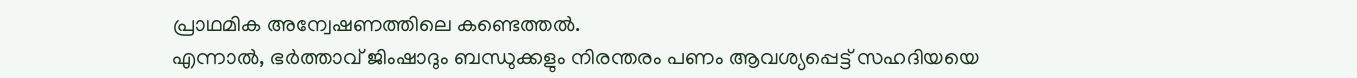പ്രാഥമിക അന്വേഷണത്തിലെ കണ്ടെത്തൽ.
എന്നാൽ, ഭർത്താവ് ജിംഷാദും ബന്ധുക്കളും നിരന്തരം പണം ആവശ്യപ്പെട്ട് സഹദിയയെ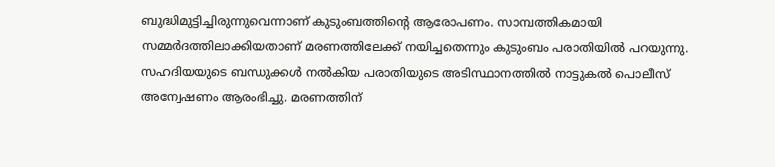ബുദ്ധിമുട്ടിച്ചിരുന്നുവെന്നാണ് കുടുംബത്തിന്റെ ആരോപണം. സാമ്പത്തികമായി സമ്മർദത്തിലാക്കിയതാണ് മരണത്തിലേക്ക് നയിച്ചതെന്നും കുടുംബം പരാതിയിൽ പറയുന്നു.
സഹദിയയുടെ ബന്ധുക്കൾ നൽകിയ പരാതിയുടെ അടിസ്ഥാനത്തിൽ നാട്ടുകൽ പൊലീസ് അന്വേഷണം ആരംഭിച്ചു. മരണത്തിന്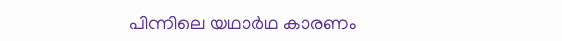പിന്നിലെ യഥാർഥ കാരണം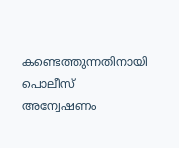കണ്ടെത്തുന്നതിനായി പൊലീസ് അന്വേഷണം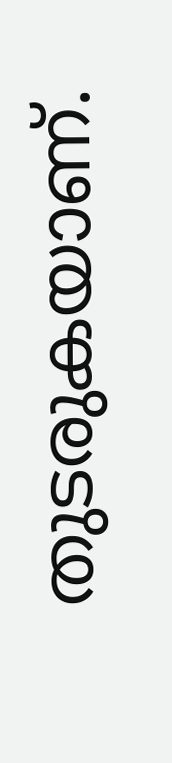തുടരുകയാണ്.